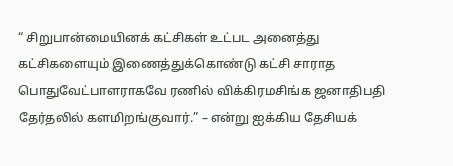“ சிறுபான்மையினக் கட்சிகள் உட்பட அனைத்து கட்சிகளையும் இணைத்துக்கொண்டு கட்சி சாராத பொதுவேட்பாளராகவே ரணில் விக்கிரமசிங்க ஜனாதிபதி தேர்தலில் களமிறங்குவார்.” – என்று ஐக்கிய தேசியக்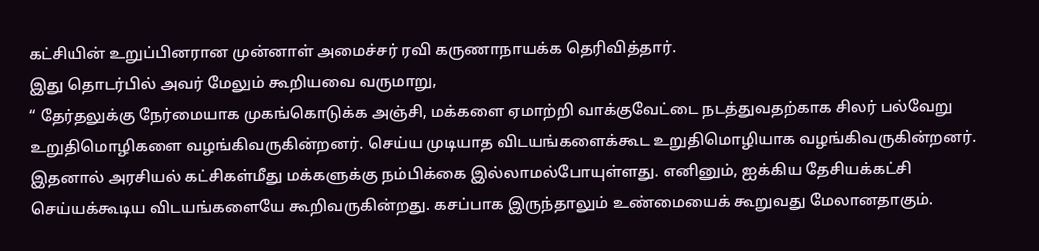கட்சியின் உறுப்பினரான முன்னாள் அமைச்சர் ரவி கருணாநாயக்க தெரிவித்தார்.
இது தொடர்பில் அவர் மேலும் கூறியவை வருமாறு,
“ தேர்தலுக்கு நேர்மையாக முகங்கொடுக்க அஞ்சி, மக்களை ஏமாற்றி வாக்குவேட்டை நடத்துவதற்காக சிலர் பல்வேறு உறுதிமொழிகளை வழங்கிவருகின்றனர். செய்ய முடியாத விடயங்களைக்கூட உறுதிமொழியாக வழங்கிவருகின்றனர்.
இதனால் அரசியல் கட்சிகள்மீது மக்களுக்கு நம்பிக்கை இல்லாமல்போயுள்ளது. எனினும், ஐக்கிய தேசியக்கட்சி செய்யக்கூடிய விடயங்களையே கூறிவருகின்றது. கசப்பாக இருந்தாலும் உண்மையைக் கூறுவது மேலானதாகும்.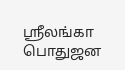ஸ்ரீலங்கா பொதுஜன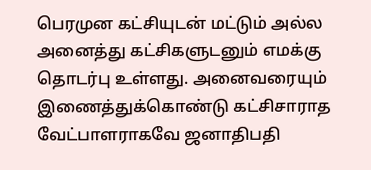பெரமுன கட்சியுடன் மட்டும் அல்ல அனைத்து கட்சிகளுடனும் எமக்கு தொடர்பு உள்ளது. அனைவரையும் இணைத்துக்கொண்டு கட்சிசாராத வேட்பாளராகவே ஜனாதிபதி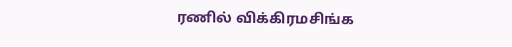ரணில் விக்கிரமசிங்க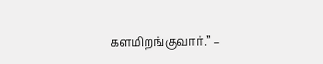களமிறங்குவார்.” –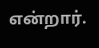என்றார்.